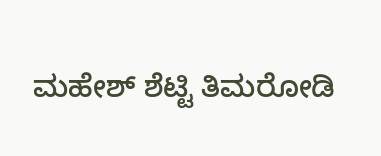ಮಹೇಶ್ ಶೆಟ್ಟಿ ತಿಮರೋಡಿ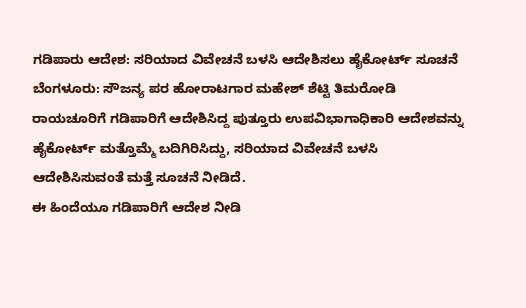ಗಡಿಪಾರು ಆದೇಶ: ಸರಿಯಾದ ವಿವೇಚನೆ ಬಳಸಿ ಆದೇಶಿಸಲು ಹೈಕೋರ್ಟ್ ಸೂಚನೆ
ಬೆಂಗಳೂರು: ಸೌಜನ್ಯ ಪರ ಹೋರಾಟಗಾರ ಮಹೇಶ್ ಶೆಟ್ಟಿ ತಿಮರೋಡಿ ರಾಯಚೂರಿಗೆ ಗಡಿಪಾರಿಗೆ ಆದೇಶಿಸಿದ್ದ ಪುತ್ತೂರು ಉಪವಿಭಾಗಾಧಿಕಾರಿ ಆದೇಶವನ್ನು ಹೈಕೋರ್ಟ್ ಮತ್ತೊಮ್ಮೆ ಬದಿಗಿರಿಸಿದ್ದು, ಸರಿಯಾದ ವಿವೇಚನೆ ಬಳಸಿ ಆದೇಶಿಸಿಸುವಂತೆ ಮತ್ತೆ ಸೂಚನೆ ನೀಡಿದೆ.
ಈ ಹಿಂದೆಯೂ ಗಡಿಪಾರಿಗೆ ಆದೇಶ ನೀಡಿ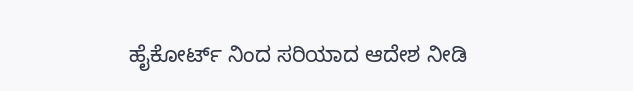ಹೈಕೋರ್ಟ್ ನಿಂದ ಸರಿಯಾದ ಆದೇಶ ನೀಡಿ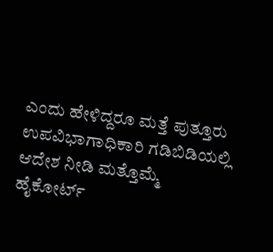ಎಂದು ಹೇಳಿದ್ದರೂ ಮತ್ತೆ ಪುತ್ತೂರು ಉಪವಿಭಾಗಾಧಿಕಾರಿ ಗಡಿಬಿಡಿಯಲ್ಲಿ ಆದೇಶ ನೀಡಿ ಮತ್ತೊಮ್ಮೆ ಹೈಕೋರ್ಟ್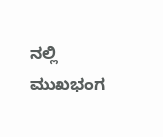ನಲ್ಲಿ ಮುಖಭಂಗ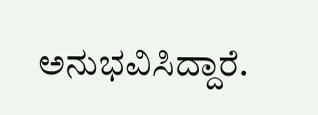ಅನುಭವಿಸಿದ್ದಾರೆ.